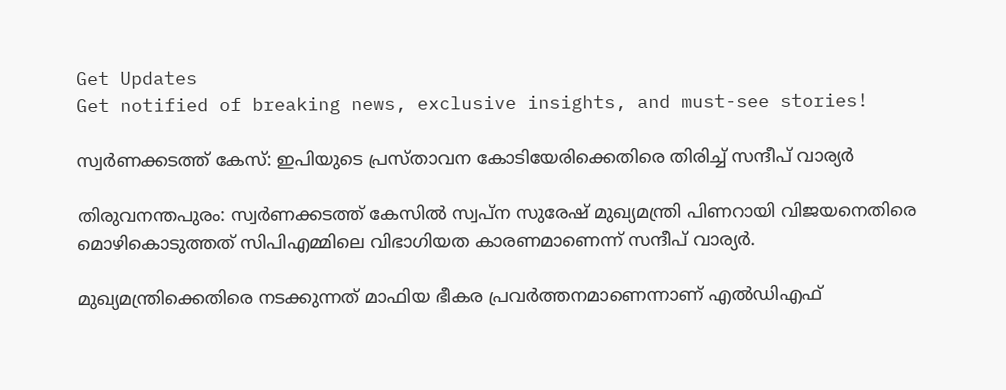Get Updates
Get notified of breaking news, exclusive insights, and must-see stories!

സ്വര്‍ണക്കടത്ത് കേസ്: ഇപിയുടെ പ്രസ്താവന കോടിയേരിക്കെതിരെ തിരിച്ച് സന്ദീപ് വാര്യര്‍

തിരുവനന്തപുരം: സ്വര്‍ണക്കടത്ത് കേസില്‍ സ്വപ്‌ന സുരേഷ് മുഖ്യമന്ത്രി പിണറായി വിജയനെതിരെ മൊഴികൊടുത്തത് സിപിഎമ്മിലെ വിഭാഗിയത കാരണമാണെന്ന് സന്ദീപ് വാര്യര്‍.

മുഖ്യമന്ത്രിക്കെതിരെ നടക്കുന്നത് മാഫിയ ഭീകര പ്രവര്‍ത്തനമാണെന്നാണ് എല്‍ഡിഎഫ്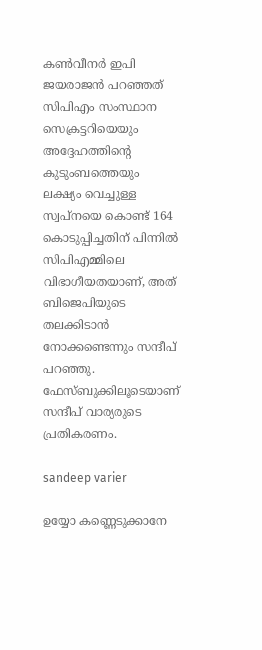കണ്‍വീനര്‍ ഇപി ജയരാജന്‍ പറഞ്ഞത് സിപിഎം സംസ്ഥാന സെക്രട്ടറിയെയും അദ്ദേഹത്തിന്റെ കുടുംബത്തെയും ലക്ഷ്യം വെച്ചുള്ള സ്വപ്നയെ കൊണ്ട് 164 കൊടുപ്പിച്ചതിന് പിന്നില്‍ സിപിഎമ്മിലെ വിഭാഗീയതയാണ്, അത് ബിജെപിയുടെ തലക്കിടാന്‍ നോക്കണ്ടെന്നും സന്ദീപ് പറഞ്ഞു. ഫേസ്ബുക്കിലൂടെയാണ് സന്ദീപ് വാര്യരുടെ പ്രതികരണം.

sandeep varier

ഉയ്യോ കണ്ണെടുക്കാനേ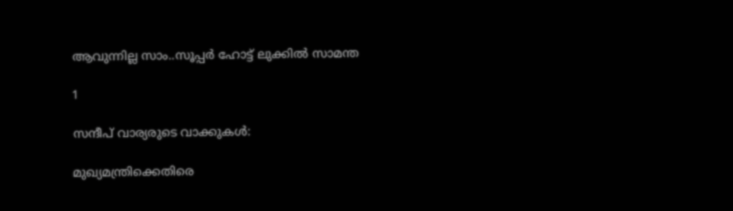ആവുന്നില്ല സാം..സൂപ്പര്‍ ഹോട്ട് ലുക്കില്‍ സാമന്ത

1

സന്ദീപ് വാര്യരുടെ വാക്കുകള്‍:

മുഖ്യമന്ത്രിക്കെതിരെ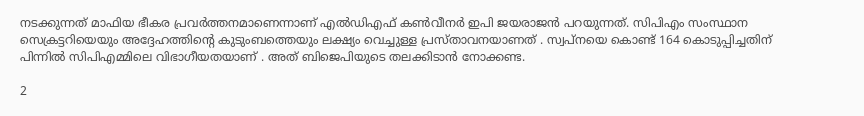നടക്കുന്നത് മാഫിയ ഭീകര പ്രവര്‍ത്തനമാണെന്നാണ് എല്‍ഡിഎഫ് കണ്‍വീനര്‍ ഇപി ജയരാജന്‍ പറയുന്നത്. സിപിഎം സംസ്ഥാന സെക്രട്ടറിയെയും അദ്ദേഹത്തിന്റെ കുടുംബത്തെയും ലക്ഷ്യം വെച്ചുള്ള പ്രസ്താവനയാണത് . സ്വപ്നയെ കൊണ്ട് 164 കൊടുപ്പിച്ചതിന് പിന്നില്‍ സിപിഎമ്മിലെ വിഭാഗീയതയാണ് . അത് ബിജെപിയുടെ തലക്കിടാന്‍ നോക്കണ്ട.

2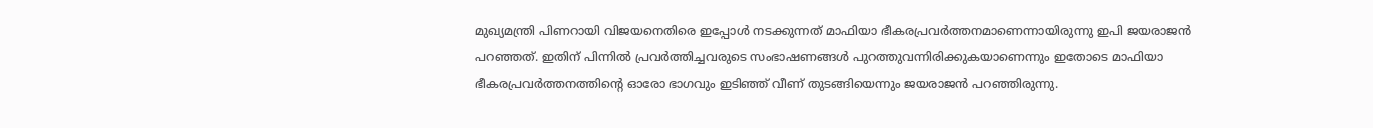മുഖ്യമന്ത്രി പിണറായി വിജയനെതിരെ ഇപ്പോള്‍ നടക്കുന്നത് മാഫിയാ ഭീകരപ്രവര്‍ത്തനമാണെന്നായിരുന്നു ഇപി ജയരാജന്‍ പറഞ്ഞത്. ഇതിന് പിന്നില്‍ പ്രവര്‍ത്തിച്ചവരുടെ സംഭാഷണങ്ങള്‍ പുറത്തുവന്നിരിക്കുകയാണെന്നും ഇതോടെ മാഫിയാ ഭീകരപ്രവര്‍ത്തനത്തിന്റെ ഓരോ ഭാഗവും ഇടിഞ്ഞ് വീണ് തുടങ്ങിയെന്നും ജയരാജന്‍ പറഞ്ഞിരുന്നു.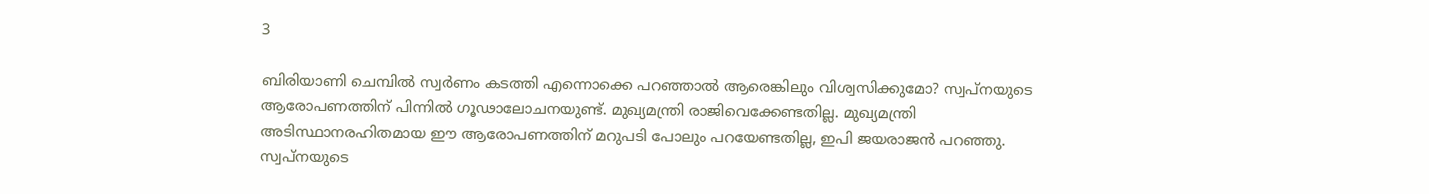3

ബിരിയാണി ചെമ്പില്‍ സ്വര്‍ണം കടത്തി എന്നൊക്കെ പറഞ്ഞാല്‍ ആരെങ്കിലും വിശ്വസിക്കുമോ? സ്വപ്നയുടെ ആരോപണത്തിന് പിന്നില്‍ ഗൂഢാലോചനയുണ്ട്. മുഖ്യമന്ത്രി രാജിവെക്കേണ്ടതില്ല. മുഖ്യമന്ത്രി അടിസ്ഥാനരഹിതമായ ഈ ആരോപണത്തിന് മറുപടി പോലും പറയേണ്ടതില്ല, ഇപി ജയരാജന്‍ പറഞ്ഞു. സ്വപ്നയുടെ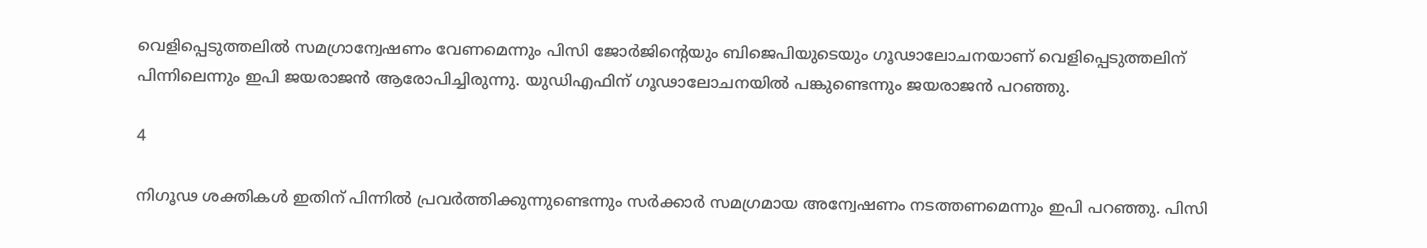വെളിപ്പെടുത്തലില്‍ സമഗ്രാന്വേഷണം വേണമെന്നും പിസി ജോര്‍ജിന്റെയും ബിജെപിയുടെയും ഗൂഢാലോചനയാണ് വെളിപ്പെടുത്തലിന് പിന്നിലെന്നും ഇപി ജയരാജന്‍ ആരോപിച്ചിരുന്നു. യുഡിഎഫിന് ഗൂഢാലോചനയില്‍ പങ്കുണ്ടെന്നും ജയരാജന്‍ പറഞ്ഞു.

4

നിഗൂഢ ശക്തികള്‍ ഇതിന് പിന്നില്‍ പ്രവര്‍ത്തിക്കുന്നുണ്ടെന്നും സര്‍ക്കാര്‍ സമഗ്രമായ അന്വേഷണം നടത്തണമെന്നും ഇപി പറഞ്ഞു. പിസി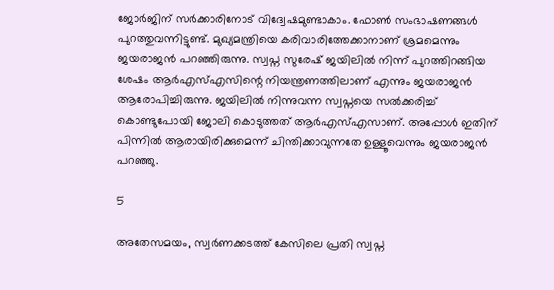ജോര്‍ജിന് സര്‍ക്കാരിനോട് വിദ്വേഷമുണ്ടാകാം. ഫോണ്‍ സംഭാഷണങ്ങള്‍ പുറത്തുവന്നിട്ടുണ്ട്. മുഖ്യമന്ത്രിയെ കരിവാരിത്തേക്കാനാണ് ശ്രമമെന്നും ജയരാജന്‍ പറഞ്ഞിരുന്നു. സ്വപ്ന സുരേഷ് ജയിലില്‍ നിന്ന് പുറത്തിറങ്ങിയ ശേഷം ആര്‍എസ്എസിന്റെ നിയന്ത്രണത്തിലാണ് എന്നും ജയരാജന്‍ ആരോപിച്ചിരുന്നു. ജയിലില്‍ നിന്നുവന്ന സ്വപ്നയെ സല്‍ക്കരിച്ച് കൊണ്ടുപോയി ജോലി കൊടുത്തത് ആര്‍എസ്എസാണ്. അപ്പോള്‍ ഇതിന് പിന്നില്‍ ആരായിരിക്കുമെന്ന് ചിന്തിക്കാവുന്നതേ ഉള്ളൂവെന്നും ജയരാജന്‍ പറഞ്ഞു.

5

അതേസമയം, സ്വര്‍ണക്കടത്ത് കേസിലെ പ്രതി സ്വപ്ന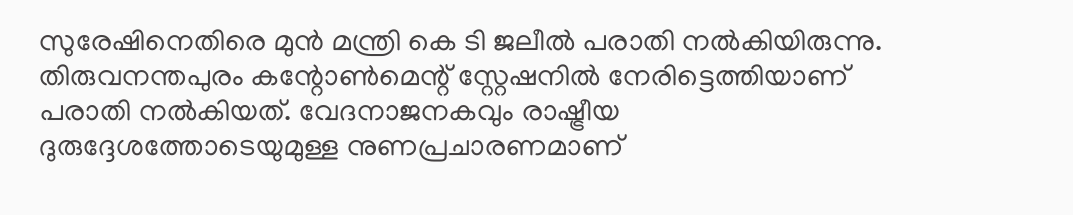സുരേഷിനെതിരെ മുന്‍ മന്ത്രി കെ ടി ജലീല്‍ പരാതി നല്‍കിയിരുന്നു. തിരുവനന്തപുരം കന്റോണ്‍മെന്റ് സ്റ്റേഷനില്‍ നേരിട്ടെത്തിയാണ് പരാതി നല്‍കിയത്. വേദനാജനകവും രാഷ്ട്രീയ ദുരുദ്ദേശത്തോടെയുമുള്ള നുണപ്രചാരണമാണ്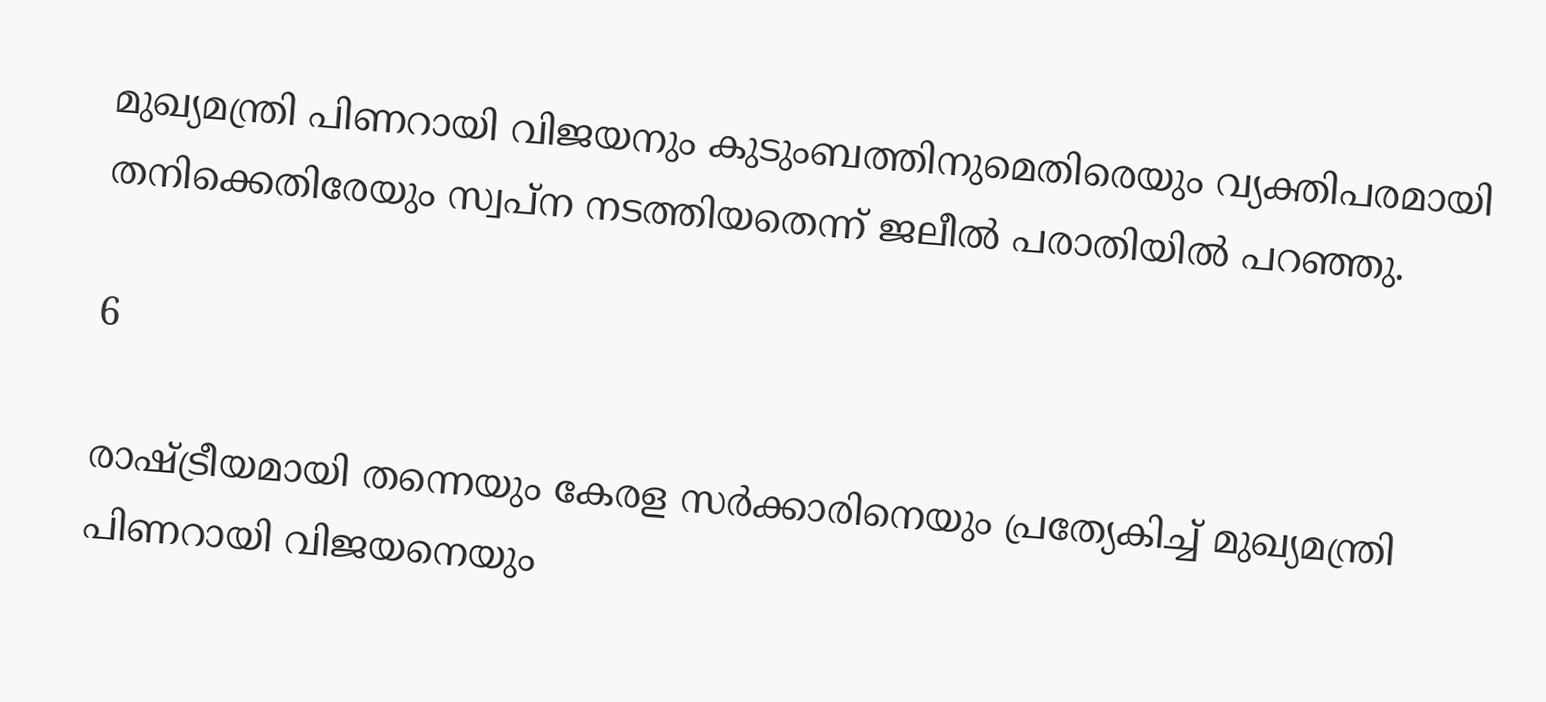മുഖ്യമന്ത്രി പിണറായി വിജയനും കുടുംബത്തിനുമെതിരെയും വ്യക്തിപരമായി തനിക്കെതിരേയും സ്വപ്ന നടത്തിയതെന്ന് ജലീല്‍ പരാതിയില്‍ പറഞ്ഞു.

6

രാഷ്ട്രീയമായി തന്നെയും കേരള സര്‍ക്കാരിനെയും പ്രത്യേകിച്ച് മുഖ്യമന്ത്രി പിണറായി വിജയനെയും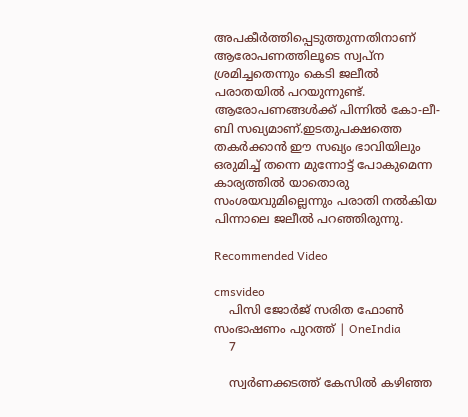അപകീര്‍ത്തിപ്പെടുത്തുന്നതിനാണ് ആരോപണത്തിലൂടെ സ്വപ്ന ശ്രമിച്ചതെന്നും കെടി ജലീല്‍ പരാതയില്‍ പറയുന്നുണ്ട്. ആരോപണങ്ങള്‍ക്ക് പിന്നില്‍ കോ-ലീ-ബി സഖ്യമാണ്.ഇടതുപക്ഷത്തെ തകര്‍ക്കാന്‍ ഈ സഖ്യം ഭാവിയിലും ഒരുമിച്ച് തന്നെ മുന്നോട്ട് പോകുമെന്ന കാര്യത്തില്‍ യാതൊരു സംശയവുമില്ലെന്നും പരാതി നല്‍കിയ പിന്നാലെ ജലീല്‍ പറഞ്ഞിരുന്നു.

Recommended Video

cmsvideo
    പിസി ജോര്‍ജ് സരിത ഫോണ്‍ സംഭാഷണം പുറത്ത് | OneIndia
    7

    സ്വര്‍ണക്കടത്ത് കേസില്‍ കഴിഞ്ഞ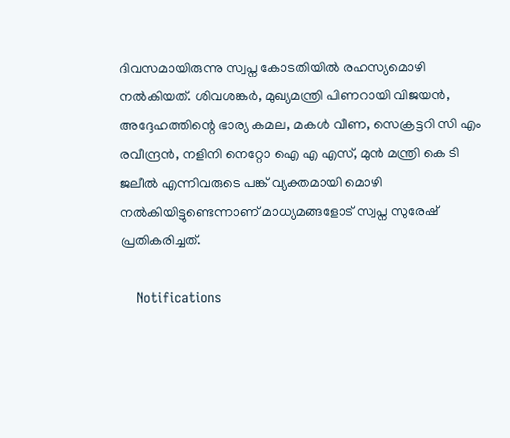ദിവസമായിരുന്നു സ്വപ്ന കോടതിയില്‍ രഹസ്യമൊഴി നല്‍കിയത്. ശിവശങ്കര്‍, മുഖ്യമന്ത്രി പിണറായി വിജയന്‍, അദ്ദേഹത്തിന്റെ ഭാര്യ കമല, മകള്‍ വീണ, സെക്രട്ടറി സി എം രവീന്ദ്രന്‍, നളിനി നെറ്റോ ഐ എ എസ്, മുന്‍ മന്ത്രി കെ ടി ജലീല്‍ എന്നിവരുടെ പങ്ക് വ്യക്തമായി മൊഴി നല്‍കിയിട്ടുണ്ടെന്നാണ് മാധ്യമങ്ങളോട് സ്വപ്ന സുരേഷ് പ്രതികരിച്ചത്.

    Notifications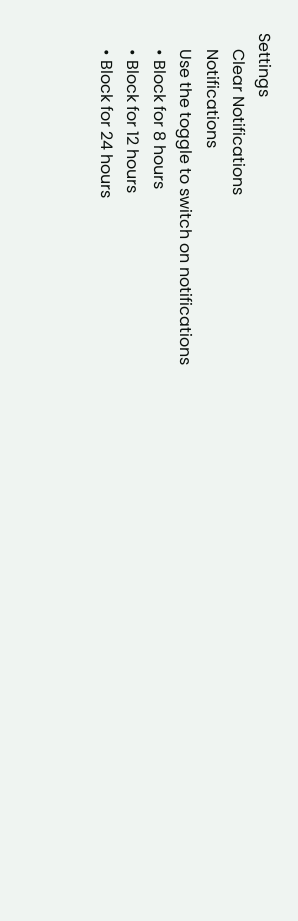Settings
    Clear Notifications
    Notifications
    Use the toggle to switch on notifications
    • Block for 8 hours
    • Block for 12 hours
    • Block for 24 hours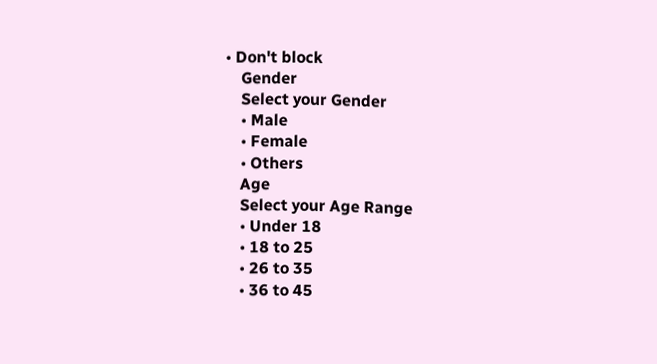• Don't block
    Gender
    Select your Gender
    • Male
    • Female
    • Others
    Age
    Select your Age Range
    • Under 18
    • 18 to 25
    • 26 to 35
    • 36 to 45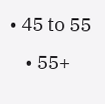• 45 to 55
    • 55+